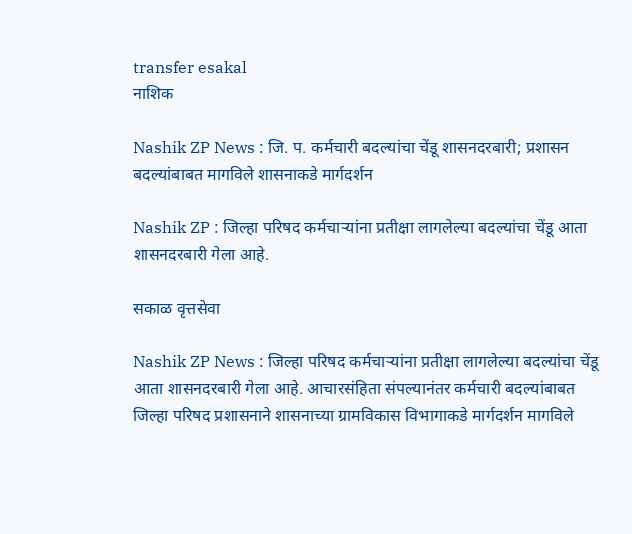transfer esakal
नाशिक

Nashik ZP News : जि. प. कर्मचारी बदल्यांचा चेंडू शासनदरबारी; प्रशासन बदल्यांबाबत मागविले शासनाकडे मार्गदर्शन

Nashik ZP : जिल्हा परिषद कर्मचाऱ्यांना प्रतीक्षा लागलेल्या बदल्यांचा चेंडू आता शासनदरबारी गेला आहे.

सकाळ वृत्तसेवा

Nashik ZP News : जिल्हा परिषद कर्मचाऱ्यांना प्रतीक्षा लागलेल्या बदल्यांचा चेंडू आता शासनदरबारी गेला आहे. आचारसंहिता संपल्यानंतर कर्मचारी बदल्यांबाबत जिल्हा परिषद प्रशासनाने शासनाच्या ग्रामविकास विभागाकडे मार्गदर्शन मागविले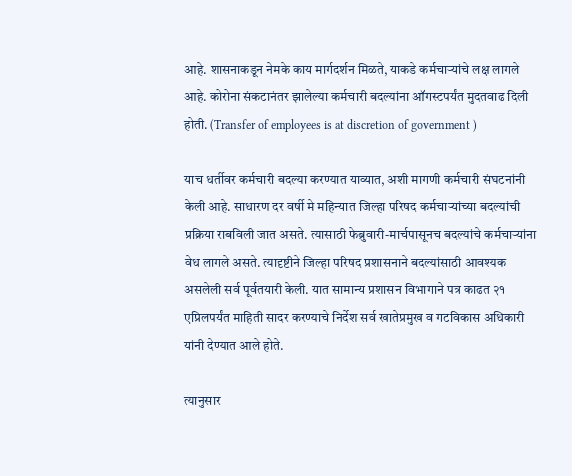आहे. शासनाकडून नेमके काय मार्गदर्शन मिळते, याकडे कर्मचाऱ्यांचे लक्ष लागले आहे. कोरोना संकटानंतर झालेल्या कर्मचारी बदल्यांना ऑगस्टपर्यंत मुदतवाढ दिली होती. (Transfer of employees is at discretion of government )

याच धर्तीवर कर्मचारी बदल्या करण्यात याव्यात, अशी मागणी कर्मचारी संघटनांनी केली आहे. साधारण दर वर्षी मे महिन्यात जिल्हा परिषद कर्मचाऱ्यांच्या बदल्यांची प्रक्रिया राबविली जात असते. त्यासाठी फेब्रुवारी-मार्चपासूनच बदल्यांचे कर्मचाऱ्यांना वेध लागले असते. त्यादृष्टीने जिल्हा परिषद प्रशासनाने बदल्यांसाठी आवश्यक असलेली सर्व पूर्वतयारी केली. यात सामान्य प्रशासन विभागाने पत्र काढत २१ एप्रिलपर्यंत माहिती सादर करण्याचे निर्देश सर्व खातेप्रमुख व गटविकास अधिकारी यांनी देण्यात आले होते.

त्यानुसार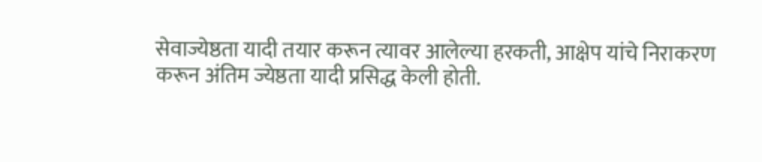सेवाज्येष्ठता यादी तयार करून त्यावर आलेल्या हरकती, आक्षेप यांचे निराकरण करून अंतिम ज्येष्ठता यादी प्रसिद्ध केली होती.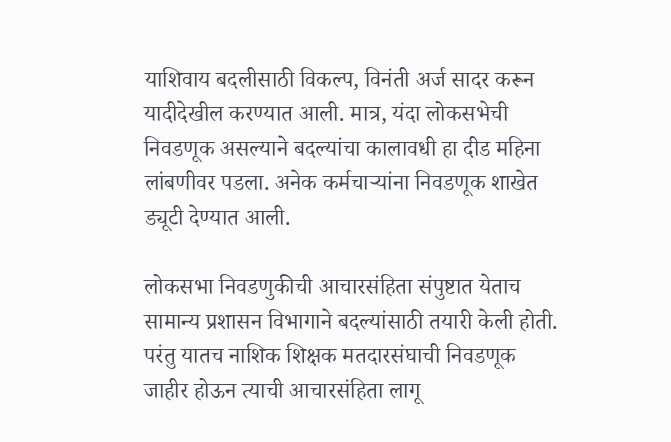याशिवाय बदलीसाठी विकल्प, विनंती अर्ज सादर करून यादीदेखील करण्यात आली. मात्र, यंदा लोकसभेची निवडणूक असल्याने बदल्यांचा कालावधी हा दीड महिना लांबणीवर पडला. अनेक कर्मचाऱ्यांना निवडणूक शाखेत ड्यूटी देण्यात आली.

लोकसभा निवडणुकीची आचारसंहिता संपुष्टात येताच सामान्य प्रशासन विभागाने बदल्यांसाठी तयारी केली होती. परंतु यातच नाशिक शिक्षक मतदारसंघाची निवडणूक जाहीर होऊन त्याची आचारसंहिता लागू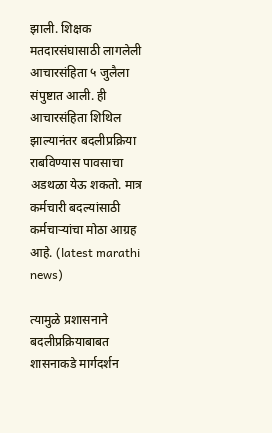झाली. शिक्षक मतदारसंघासाठी लागलेली आचारसंहिता ५ जुलैला संपुष्टात आली. ही आचारसंहिता शिथिल झाल्यानंतर बदलीप्रक्रिया राबविण्यास पावसाचा अडथळा येऊ शकतो. मात्र कर्मचारी बदल्यांसाठी कर्मचाऱ्यांचा मोठा आग्रह आहे. (latest marathi news)

त्यामुळे प्रशासनाने बदलीप्रक्रियाबाबत शासनाकडे मार्गदर्शन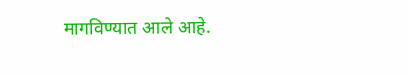मागविण्यात आले आहे.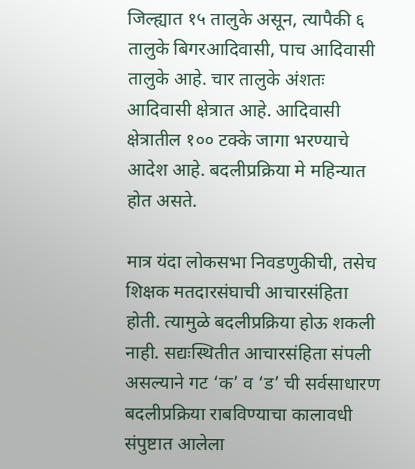जिल्ह्यात १५ तालुके असून, त्यापैकी ६ तालुके बिगरआदिवासी, पाच आदिवासी तालुके आहे. चार तालुके अंशतः आदिवासी क्षेत्रात आहे. आदिवासी क्षेत्रातील १०० टक्के जागा भरण्याचे आदेश आहे. बदलीप्रक्रिया मे महिन्यात होत असते.

मात्र यंदा लोकसभा निवडणुकीची, तसेच शिक्षक मतदारसंघाची आचारसंहिता होती. त्यामुळे बदलीप्रक्रिया होऊ शकली नाही. सद्यःस्थितीत आचारसंहिता संपली असल्याने गट ‘क’ व ‘ड’ ची सर्वसाधारण बदलीप्रक्रिया राबविण्याचा कालावधी संपुष्टात आलेला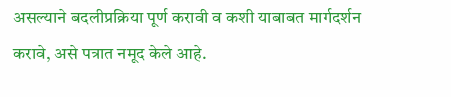असल्याने बदलीप्रक्रिया पूर्ण करावी व कशी याबाबत मार्गदर्शन करावे, असे पत्रात नमूद केले आहे.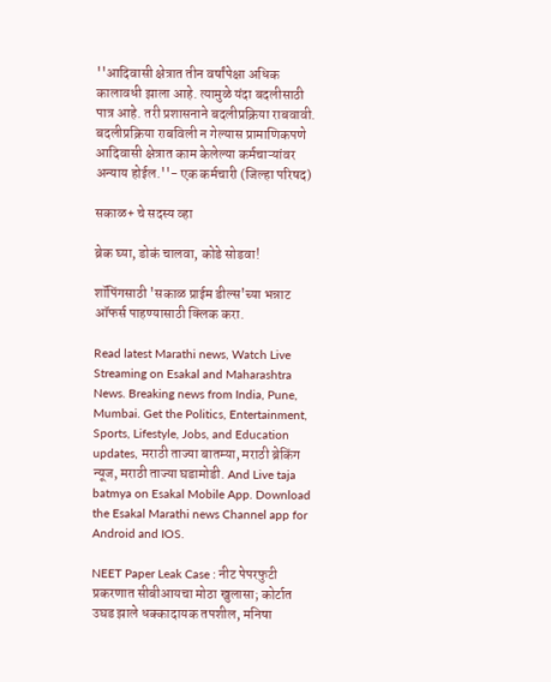''आदिवासी क्षेत्रात तीन वर्षांपेक्षा अधिक कालावधी झाला आहे. त्यामुळे यंदा बदलीसाठी पात्र आहे. तरी प्रशासनाने बदलीप्रक्रिया राबवावी. बदलीप्रक्रिया राबविली न गेल्यास प्रामाणिकपणे आदिवासी क्षेत्रात काम केलेल्या कर्मचाऱ्यांवर अन्याय होईल.''- एक कर्मचारी (जिल्हा परिषद)

सकाळ+ चे सदस्य व्हा

ब्रेक घ्या, डोकं चालवा, कोडे सोडवा!

शॉपिंगसाठी 'सकाळ प्राईम डील्स'च्या भन्नाट ऑफर्स पाहण्यासाठी क्लिक करा.

Read latest Marathi news, Watch Live Streaming on Esakal and Maharashtra News. Breaking news from India, Pune, Mumbai. Get the Politics, Entertainment, Sports, Lifestyle, Jobs, and Education updates, मराठी ताज्या बातम्या, मराठी ब्रेकिंग न्यूज, मराठी ताज्या घडामोडी. And Live taja batmya on Esakal Mobile App. Download the Esakal Marathi news Channel app for Android and IOS.

NEET Paper Leak Case : नीट पेपरफुटी प्रकरणात सीबीआयचा मोठा खुलासा; कोर्टात उघड झाले धक्कादायक तपशील, मनिषा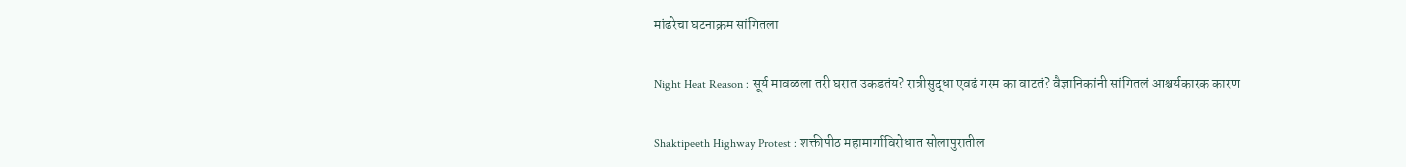मांढरेचा घटनाक्रम सांगितला

Night Heat Reason : सूर्य मावळला तरी घरात उकडतंय? रात्रीसुद्धा एवढं गरम का वाटतं? वैज्ञानिकांनी सांगितलं आश्चर्यकारक कारण

Shaktipeeth Highway Protest : शक्तीपीठ महामार्गाविरोधात सोलापुरातील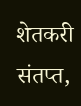शेतकरी संतप्त,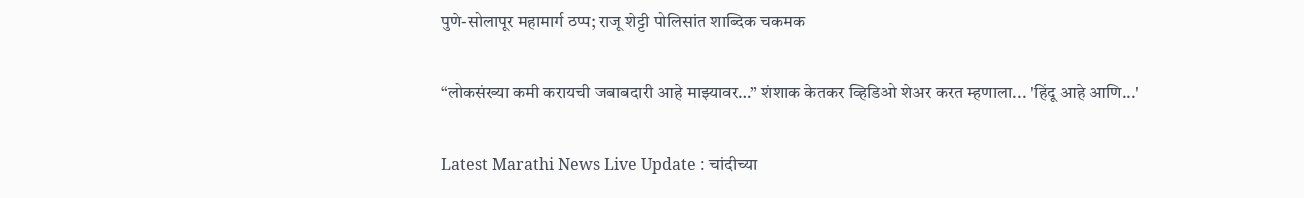पुणे-सोलापूर महामार्ग ठप्प; राजू शेट्टी पोलिसांत शाब्दिक चकमक

“लोकसंख्या कमी करायची जबाबदारी आहे माझ्यावर…” शंशाक केतकर व्हिडिओ शेअर करत म्हणाला... 'हिंदू आहे आणि...'

Latest Marathi News Live Update : चांदीच्या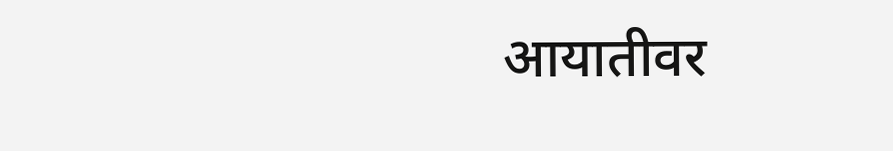आयातीवर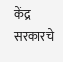केंद्र सरकारचे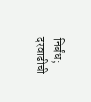निर्बंध; दरवाढीची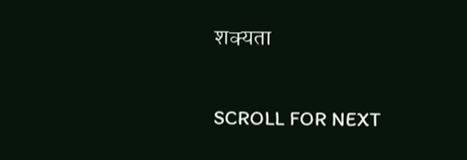शक्यता

SCROLL FOR NEXT